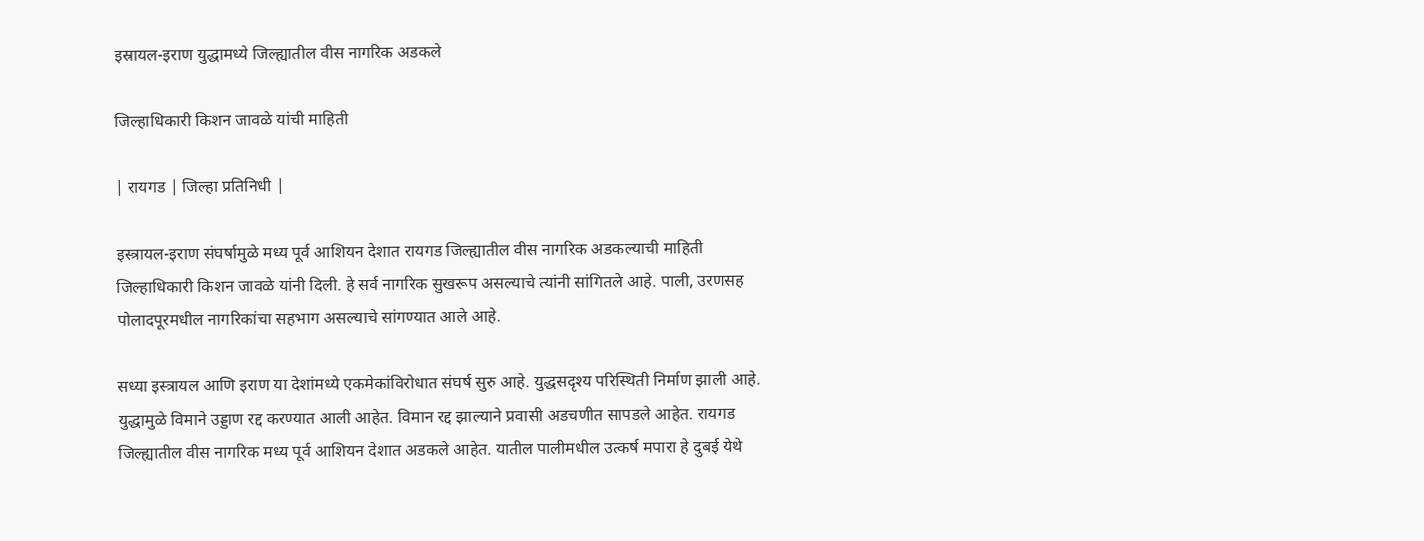इस्रायल-इराण युद्धामध्ये जिल्ह्यातील वीस नागरिक अडकले

जिल्हाधिकारी किशन जावळे यांची माहिती

| रायगड | जिल्हा प्रतिनिधी |

इस्त्रायल-इराण संघर्षामुळे मध्य पूर्व आशियन देशात रायगड जिल्ह्यातील वीस नागरिक अडकल्याची माहिती जिल्हाधिकारी किशन जावळे यांनी दिली. हे सर्व नागरिक सुखरूप असल्याचे त्यांनी सांगितले आहे. पाली, उरणसह पोलादपूरमधील नागरिकांचा सहभाग असल्याचे सांगण्यात आले आहे.

सध्या इस्त्रायल आणि इराण या देशांमध्ये एकमेकांविरोधात संघर्ष सुरु आहे. युद्धसदृश्य परिस्थिती निर्माण झाली आहे. युद्धामुळे विमाने उड्डाण रद्द करण्यात आली आहेत. विमान रद्द झाल्याने प्रवासी अडचणीत सापडले आहेत. रायगड जिल्ह्यातील वीस नागरिक मध्य पूर्व आशियन देशात अडकले आहेत. यातील पालीमधील उत्कर्ष मपारा हे दुबई येथे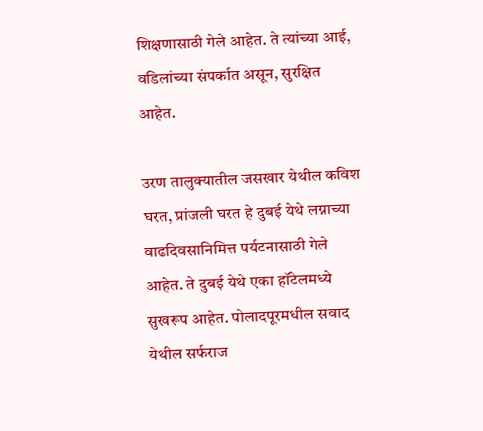शिक्षणासाठी गेले आहेत. ते त्यांच्या आई, वडिलांच्या संपर्कात असून, सुरक्षित आहेत.

उरण तालुक्यातील जसखार येथील कविश घरत, प्रांजली घरत हे दुबई येथे लग्नाच्या वाढदिवसानिमित्त पर्यटनासाठी गेले आहेत. ते दुबई येथे एका हॉटेलमध्ये सुखरूप आहेत. पोलादपूरमधील सवाद येथील सर्फराज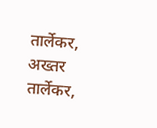तार्लेकर, अख्तर तार्लेकर,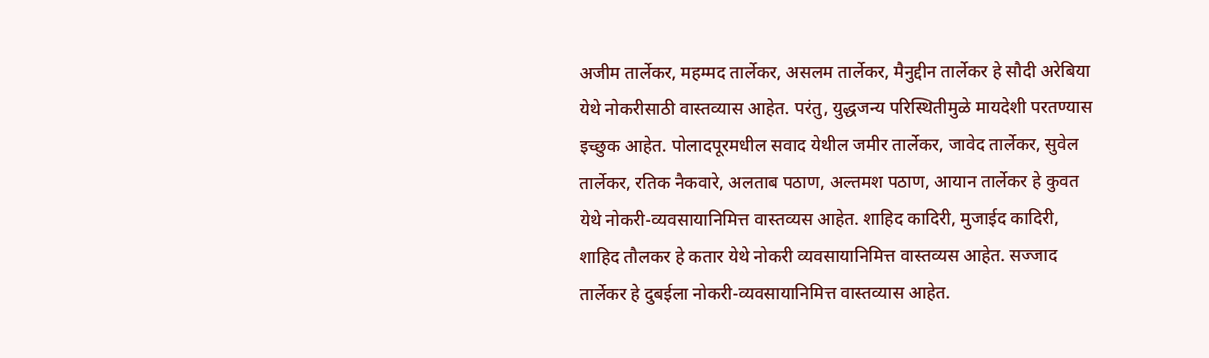अजीम तार्लेकर, महम्मद तार्लेकर, असलम तार्लेकर, मैनुद्दीन तार्लेकर हे सौदी अरेबिया येथे नोकरीसाठी वास्तव्यास आहेत. परंतु, युद्धजन्य परिस्थितीमुळे मायदेशी परतण्यास इच्छुक आहेत. पोलादपूरमधील सवाद येथील जमीर तार्लेकर, जावेद तार्लेकर, सुवेल तार्लेकर, रतिक नैकवारे, अलताब पठाण, अल्तमश पठाण, आयान तार्लेकर हे कुवत येथे नोकरी-व्यवसायानिमित्त वास्तव्यस आहेत. शाहिद कादिरी, मुजाईद कादिरी, शाहिद तौलकर हे कतार येथे नोकरी व्यवसायानिमित्त वास्तव्यस आहेत. सज्जाद तार्लेकर हे दुबईला नोकरी-व्यवसायानिमित्त वास्तव्यास आहेत.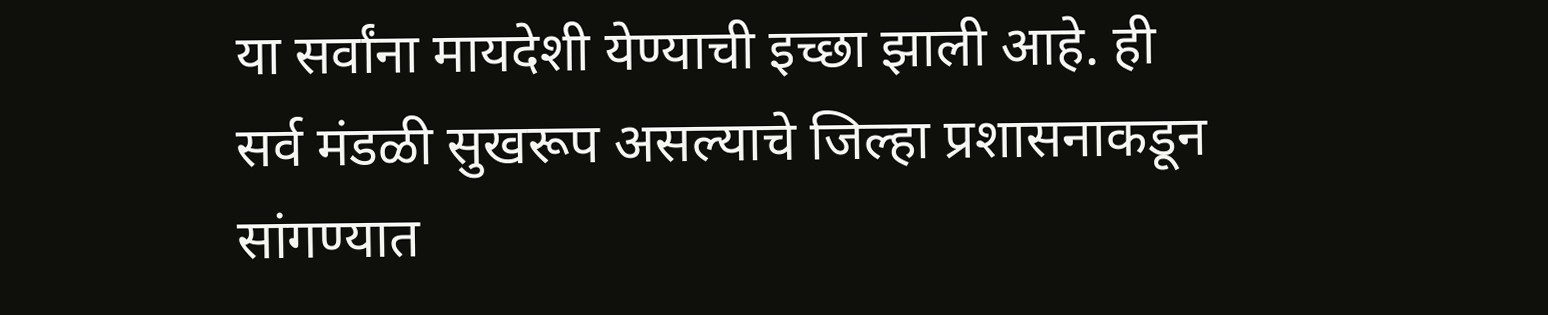या सर्वांना मायदेशी येण्याची इच्छा झाली आहे. ही सर्व मंडळी सुखरूप असल्याचे जिल्हा प्रशासनाकडून सांगण्यात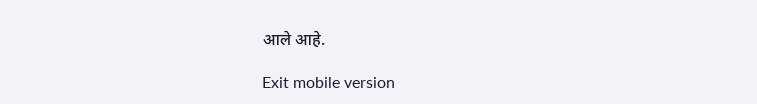आले आहे.

Exit mobile version